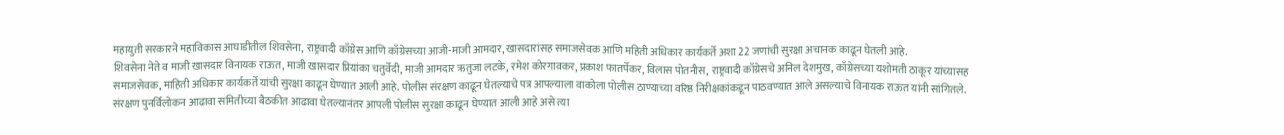महायुती सरकारने महाविकास आघाडीतील शिवसेना, राष्ट्रवादी काँग्रेस आणि काँग्रेसच्या आजी-माजी आमदार, खासदारांसह समाजसेवक आणि महिती अधिकार कार्यकर्ते अशा 22 जणांची सुरक्षा अचानक काढून घेतली आहे.
शिवसेना नेते व माजी खासदार विनायक राऊत, माजी खासदार प्रियांका चतुर्वेदी, माजी आमदार ऋतुजा लटके, रमेश कोरगावकर, प्रकाश फातर्पेकर, विलास पोतनीस, राष्ट्रवादी काँग्रेसचे अनिल देशमुख, काँग्रेसच्या यशोमती ठाकूर यांच्यासह समाजसेवक, माहिती अधिकार कार्यकर्ते यांची सुरक्षा काढून घेण्यात आली आहे. पोलीस संरक्षण काढून घेतल्याचे पत्र आपल्याला वाकोला पोलीस ठाण्याच्या वरिष्ठ निरीक्षकांकडून पाठवण्यात आले असल्याचे विनायक राऊत यांनी सांगितले.
संरक्षण पुनर्विलोकन आढावा समितीच्या बैठकीत आढावा घेतल्यानंतर आपली पोलीस सुरक्षा काढून घेण्यात आली आहे असे त्या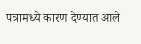पत्रामध्ये कारण देण्यात आले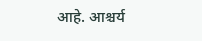आहे. आश्चर्य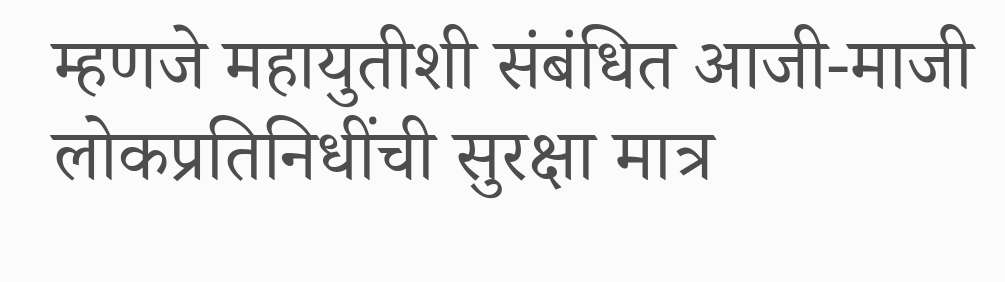म्हणजे महायुतीशी संबंधित आजी-माजी लोकप्रतिनिधींची सुरक्षा मात्र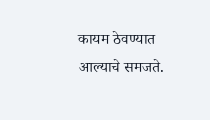कायम ठेवण्यात आल्याचे समजते.